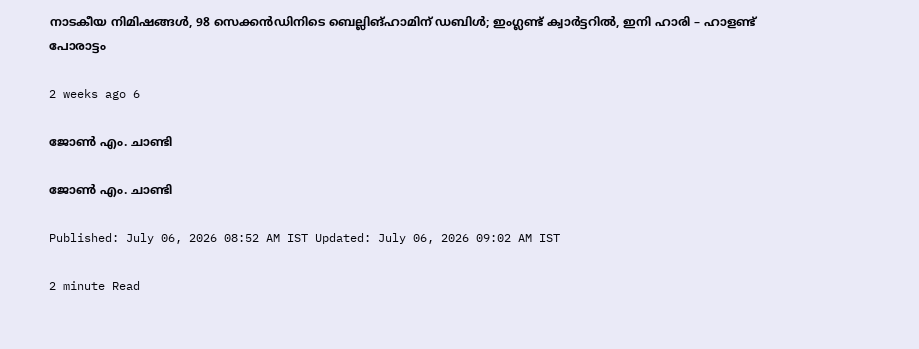നാടകീയ നിമിഷങ്ങൾ, 98 സെക്കൻഡിനിടെ ബെല്ലിങ്‌ഹാമിന് ഡബിൾ; ഇംഗ്ലണ്ട് ക്വാർട്ടറിൽ, ഇനി ഹാരി – ഹാളണ്ട് പോരാട്ടം

2 weeks ago 6

ജോൺ എം. ചാണ്ടി

ജോൺ എം. ചാണ്ടി

Published: July 06, 2026 08:52 AM IST Updated: July 06, 2026 09:02 AM IST

2 minute Read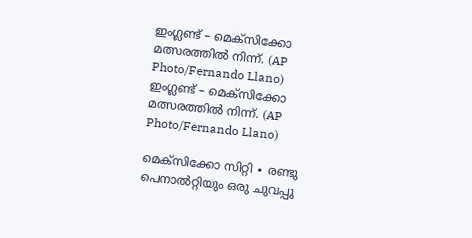ഇംഗ്ലണ്ട് – മെക്സിക്കോ മത്സരത്തിൽ നിന്ന്. (AP Photo/Fernando Llano)
ഇംഗ്ലണ്ട് – മെക്സിക്കോ മത്സരത്തിൽ നിന്ന്. (AP Photo/Fernando Llano)

മെക്സിക്കോ സിറ്റി ∙ രണ്ടു പെനാൽറ്റിയും ഒരു ചുവപ്പു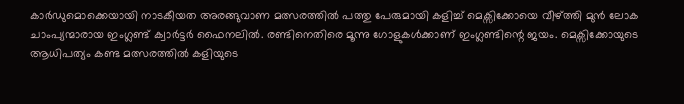കാർഡുമൊക്കെയായി നാടകീയത അരങ്ങുവാണ മത്സരത്തിൽ പത്തു പേരുമായി കളിച്ച് മെക്സിക്കോയെ വീഴ്ത്തി മുൻ ലോക ചാംപ്യന്മാരായ ഇംഗ്ലണ്ട് ക്വാർട്ടർ ഫൈനലിൽ. രണ്ടിനെതിരെ മൂന്നു ഗോളുകൾക്കാണ് ഇംഗ്ലണ്ടിന്റെ ജയം. മെക്സിക്കോയുടെ ആധിപത്യം കണ്ട മത്സരത്തിൽ കളിയുടെ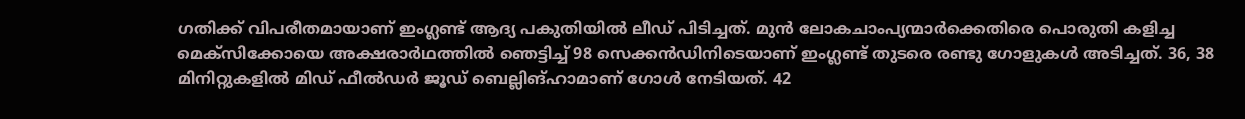ഗതിക്ക് വിപരീതമായാണ് ഇംഗ്ലണ്ട് ആദ്യ പകുതിയിൽ ലീഡ് പിടിച്ചത്. മുൻ ലോകചാംപ്യന്മാർക്കെതിരെ പൊരുതി കളിച്ച മെക്സിക്കോയെ അക്ഷരാർഥത്തിൽ ഞെട്ടിച്ച് 98 സെക്കൻഡിനിടെയാണ് ഇംഗ്ലണ്ട് തുടരെ രണ്ടു ഗോളുകൾ അടിച്ചത്. 36, 38 മിനിറ്റുകളിൽ മിഡ് ഫീൽഡർ ജൂഡ് ബെല്ലിങ്‌ഹാമാണ് ഗോൾ നേടിയത്. 42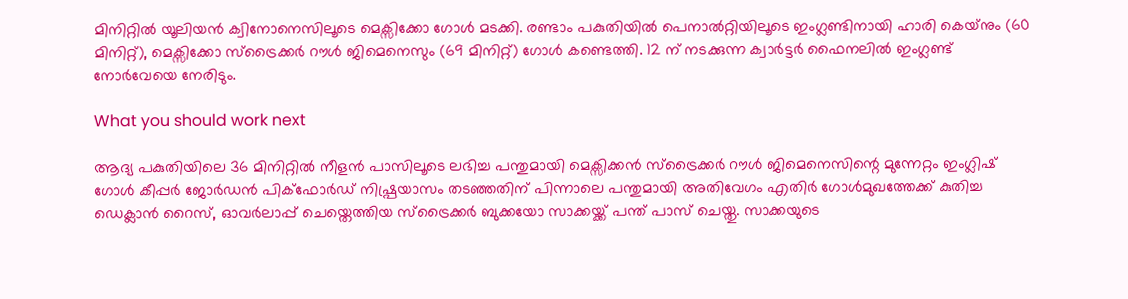മിനിറ്റിൽ യൂലിയൻ ക്വിനോനെസിലൂടെ മെക്സിക്കോ ഗോൾ മടക്കി. രണ്ടാം പകുതിയിൽ പെനാൽറ്റിയിലൂടെ ഇംഗ്ലണ്ടിനായി ഹാരി കെയ്‌നും (60 മിനിറ്റ്), മെക്സിക്കോ സ്ട്രൈക്കർ റൗൾ ജിമെനെസും (69 മിനിറ്റ്) ഗോൾ കണ്ടെത്തി. 12 ന് നടക്കുന്ന ക്വാർട്ടർ ഫൈനലിൽ ഇംഗ്ലണ്ട് നോർവേയെ നേരിടും.

What you should work next

ആദ്യ പകുതിയിലെ 36 മിനിറ്റിൽ നീളൻ പാസിലൂടെ ലഭിച്ച പന്തുമായി മെക്സിക്കൻ സ്ട്രൈക്കർ റൗൾ ജിമെനെസിന്റെ മുന്നേറ്റം ഇംഗ്ലിഷ് ഗോൾ കീപ്പർ ജോർഡൻ പിക്ഫോർഡ് നിഷ്പ്രയാസം തടഞ്ഞതിന് പിന്നാലെ പന്തുമായി അതിവേഗം എതിർ ഗോൾമുഖത്തേക്ക് കുതിച്ച ഡെക്ലാൻ റൈസ്, ഓവർലാപ്പ് ചെയ്തെത്തിയ സ്ട്രൈക്കർ ബുക്കയോ സാക്കയ്ക്ക് പന്ത് പാസ് ചെയ്തു. സാക്കയുടെ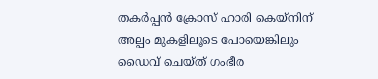തകർപ്പൻ ക്രോസ് ഹാരി കെയ്‌നിന് അല്പം മുകളിലൂടെ പോയെങ്കിലും ഡൈവ് ചെയ്ത് ഗംഭീര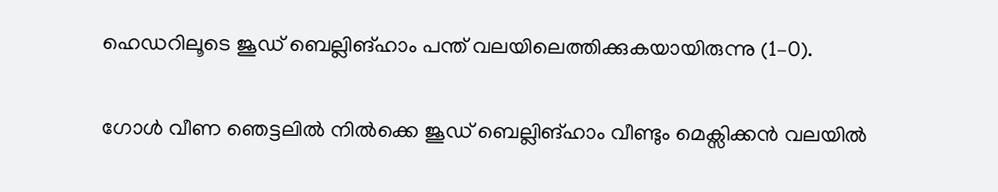ഹെഡറിലൂടെ ജൂഡ് ബെല്ലിങ്‌ഹാം പന്ത് വലയിലെത്തിക്കുകയായിരുന്നു (1–0).

ഗോൾ വീണ ‍ഞെട്ടലിൽ നിൽക്കെ ജൂഡ് ബെല്ലിങ്‌ഹാം വീണ്ടും മെക്സിക്കൻ വലയിൽ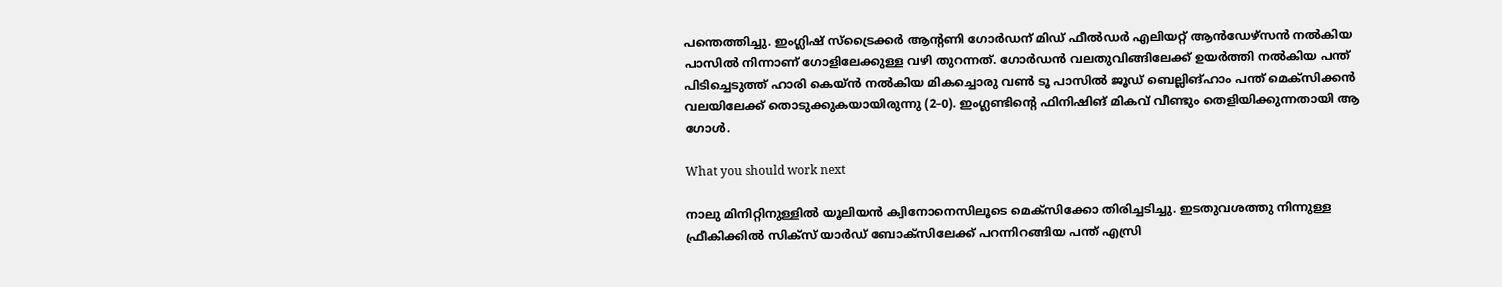പന്തെത്തിച്ചു. ഇംഗ്ലിഷ് സ്ട്രൈക്കർ ആന്‍റണി ഗോര്‍ഡന് മിഡ് ഫീൽഡർ എലിയറ്റ് ആൻഡേഴ്സൻ നൽകിയ പാസിൽ നിന്നാണ് ഗോളിലേക്കുള്ള വഴി തുറന്നത്. ഗോര്‍ഡൻ വലതുവിങ്ങിലേക്ക് ഉയർത്തി നൽകിയ പന്ത് പിടിച്ചെടുത്ത് ഹാരി കെയ്‌ൻ നൽകിയ മികച്ചൊരു വൺ ടൂ പാസിൽ ജൂഡ് ബെല്ലിങ്‌ഹാം പന്ത് മെക്സിക്കൻ വലയിലേക്ക് തൊടുക്കുകയായിരുന്നു (2–0). ഇംഗ്ലണ്ടിന്റെ ഫിനിഷിങ് മികവ് വീണ്ടും തെളിയിക്കുന്നതായി ആ ഗോൾ.

What you should work next

നാലു മിനിറ്റിനുള്ളിൽ യൂലിയൻ ക്വിനോനെസിലൂടെ മെക്സിക്കോ തിരിച്ചടിച്ചു. ഇടതുവശത്തു നിന്നുള്ള ഫ്രീകിക്കിൽ സിക്സ് യാർഡ് ബോക്സിലേക്ക് പറന്നിറങ്ങിയ പന്ത് എസ്രി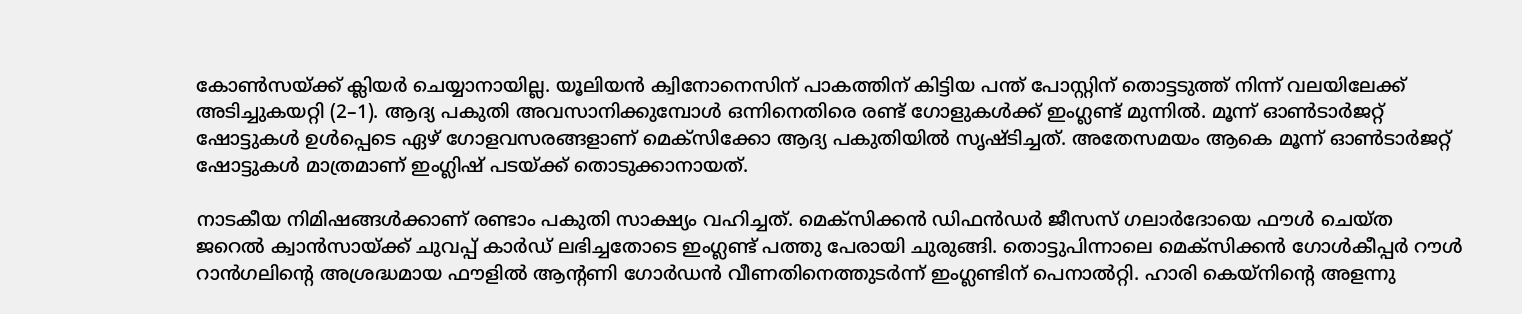കോൺസയ്‌ക്ക് ക്ലിയർ ചെയ്യാനായില്ല. യൂലിയൻ ക്വിനോനെസിന് പാകത്തിന് കിട്ടിയ പന്ത് പോസ്റ്റിന് തൊട്ടടുത്ത് നിന്ന് വലയിലേക്ക് അടിച്ചുകയറ്റി (2–1). ആദ്യ പകുതി അവസാനിക്കുമ്പോൾ ഒന്നിനെതിരെ രണ്ട് ഗോളുകൾക്ക് ഇംഗ്ലണ്ട് മുന്നിൽ. മൂന്ന് ഓൺടാർജറ്റ് ഷോട്ടുകൾ ഉൾപ്പെടെ ഏഴ് ഗോളവസരങ്ങളാണ് മെക്സിക്കോ ആദ്യ പകുതിയിൽ സൃഷ്ടിച്ചത്. അതേസമയം ആകെ മൂന്ന് ഓൺടാർജറ്റ് ഷോട്ടുകൾ മാത്രമാണ് ഇംഗ്ലിഷ് പടയ്‌ക്ക് തൊടുക്കാനായത്.

നാടകീയ നിമിഷങ്ങൾക്കാണ് രണ്ടാം പകുതി സാക്ഷ്യം വഹിച്ചത്. മെക്സിക്കൻ ഡിഫൻഡർ ജീസസ് ഗലാർദോയെ ഫൗൾ ചെയ്ത ജറെൽ ക്വാൻസായ്‌ക്ക് ചുവപ്പ് കാർഡ് ലഭിച്ചതോടെ ഇംഗ്ലണ്ട് പത്തു പേരായി ചുരുങ്ങി. തൊട്ടുപിന്നാലെ മെക്സിക്കൻ ഗോൾകീപ്പർ റൗൾ റാൻഗലിന്റെ അശ്രദ്ധമായ ഫൗളിൽ ആന്‍റണി ഗോര്‍ഡൻ വീണതിനെത്തുടർന്ന് ഇംഗ്ലണ്ടിന് പെനാൽറ്റി. ഹാരി കെയ്‌നിന്റെ അളന്നു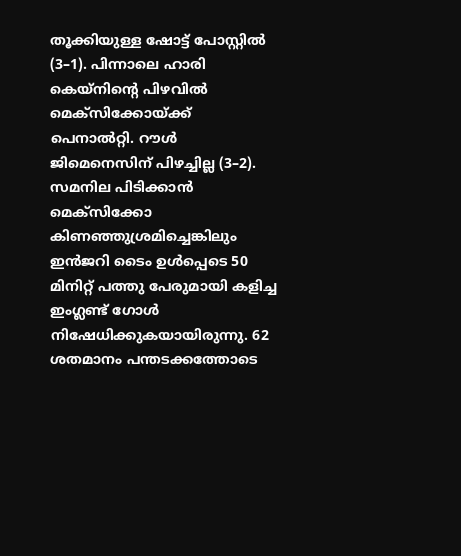തൂക്കിയുള്ള ഷോട്ട് പോസ്റ്റിൽ (3–1). പിന്നാലെ ഹാരി കെയ്‌നിന്റെ പിഴവിൽ മെക്സിക്കോയ്‌ക്ക് പെനാൽറ്റി. റൗൾ ജിമെനെസിന് പിഴച്ചില്ല (3–2). സമനില പിടിക്കാൻ മെക്സിക്കോ കിണഞ്ഞുശ്രമിച്ചെങ്കിലും ഇൻജറി ടൈം ഉൾപ്പെടെ 50 മിനിറ്റ് പത്തു പേരുമായി കളിച്ച ഇംഗ്ലണ്ട് ഗോൾ നിഷേധിക്കുകയായിരുന്നു. 62 ശതമാനം പന്തടക്കത്തോടെ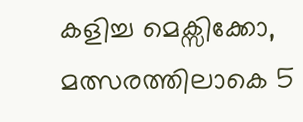കളിച്ച മെക്സിക്കോ, മത്സരത്തിലാകെ 5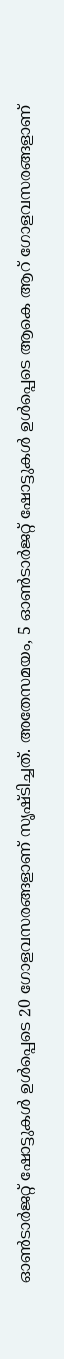ഓൺടാർജറ്റ് ഷോട്ടുകൾ ഉൾപ്പെടെ 20 ഗോളവസരങ്ങളാണ് സൃഷ്ടിച്ചത്. അതേസമയം, 5 ഓൺടാർജറ്റ് ഷോട്ടുകൾ ഉൾപ്പെടെ ആകെ ആറ് ഗോളവസരങ്ങളാണ്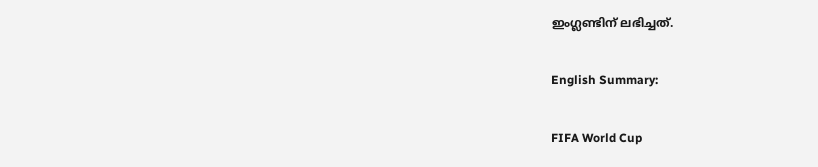ഇംഗ്ലണ്ടിന് ലഭിച്ചത്.

English Summary:

FIFA World Cup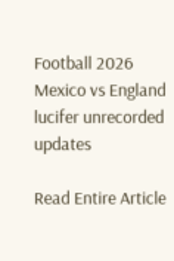Football 2026 Mexico vs England lucifer unrecorded updates

Read Entire Article